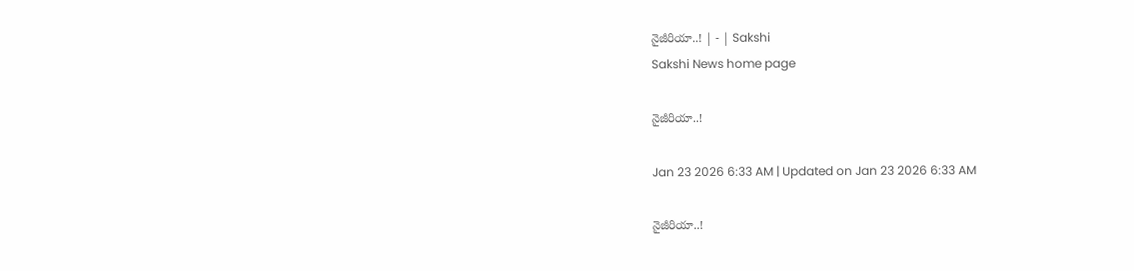నైజీరియా..! | - | Sakshi
Sakshi News home page

నైజీరియా..!

Jan 23 2026 6:33 AM | Updated on Jan 23 2026 6:33 AM

నైజీరియా..!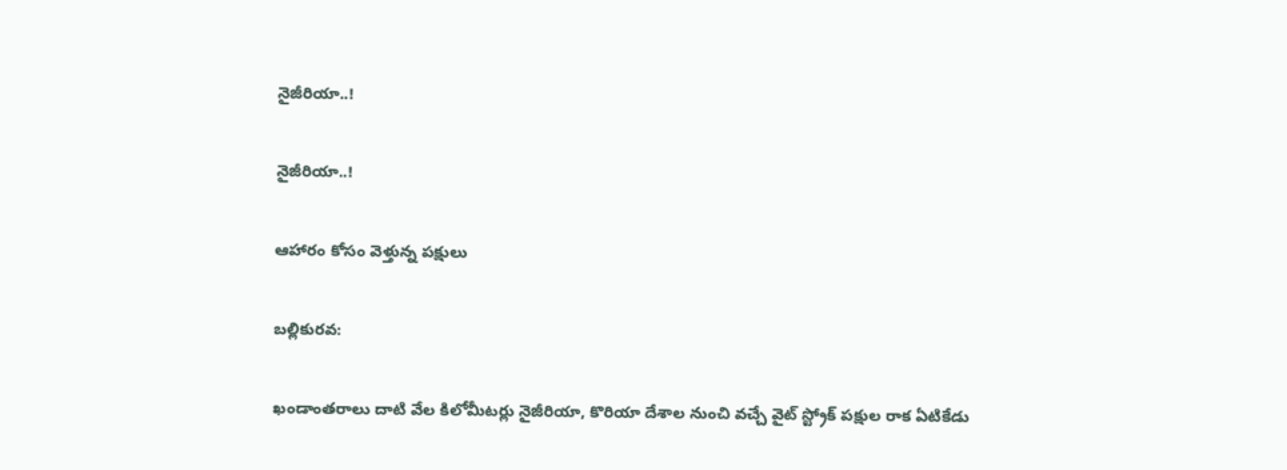నైజీరియా..!

నైజీరియా..!

ఆహారం కోసం వెళ్తున్న పక్షులు

బల్లికురవ:

ఖండాంతరాలు దాటి వేల కిలోమీటర్లు నైజీరియా, కొరియా దేశాల నుంచి వచ్చే వైట్‌ స్ట్రోక్‌ పక్షుల రాక ఏటికేడు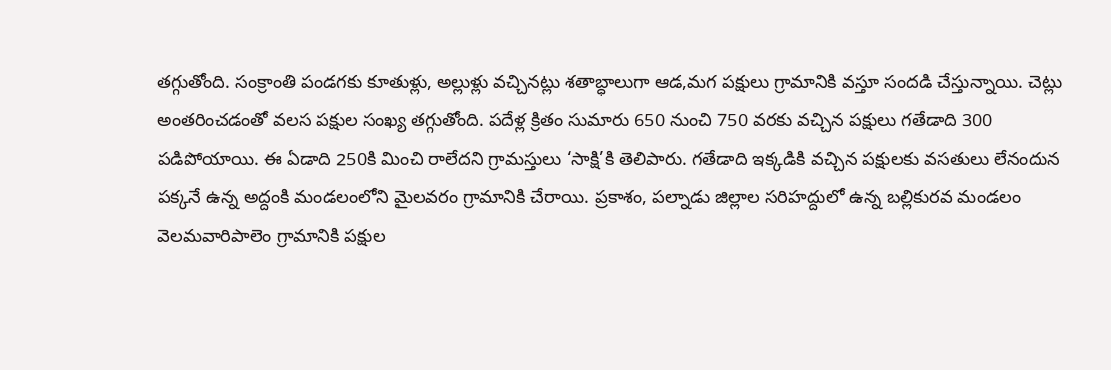తగ్గుతోంది. సంక్రాంతి పండగకు కూతుళ్లు, అల్లుళ్లు వచ్చినట్లు శతాబ్ధాలుగా ఆడ,మగ పక్షులు గ్రామానికి వస్తూ సందడి చేస్తున్నాయి. చెట్లు అంతరించడంతో వలస పక్షుల సంఖ్య తగ్గుతోంది. పదేళ్ల క్రితం సుమారు 650 నుంచి 750 వరకు వచ్చిన పక్షులు గతేడాది 300 పడిపోయాయి. ఈ ఏడాది 250కి మించి రాలేదని గ్రామస్తులు ‘సాక్షి’కి తెలిపారు. గతేడాది ఇక్కడికి వచ్చిన పక్షులకు వసతులు లేనందున పక్కనే ఉన్న అద్దంకి మండలంలోని మైలవరం గ్రామానికి చేరాయి. ప్రకాశం, పల్నాడు జిల్లాల సరిహద్దులో ఉన్న బల్లికురవ మండలం వెలమవారిపాలెం గ్రామానికి పక్షుల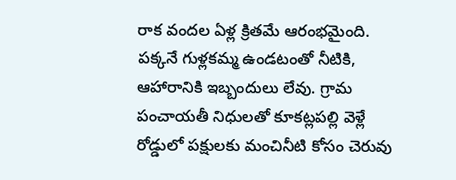రాక వందల ఏళ్ల క్రితమే ఆరంభమైంది. పక్కనే గుళ్లకమ్మ ఉండటంతో నీటికి, ఆహారానికి ఇబ్బందులు లేవు. గ్రామ పంచాయతీ నిధులతో కూకట్లపల్లి వెళ్లే రోడ్డులో పక్షులకు మంచినీటి కోసం చెరువు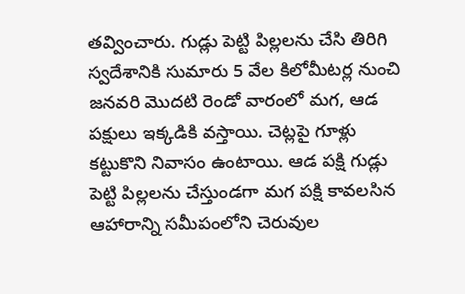తవ్వించారు. గుడ్లు పెట్టి పిల్లలను చేసి తిరిగి స్వదేశానికి సుమారు 5 వేల కిలోమీటర్ల నుంచి జనవరి మొదటి రెండో వారంలో మగ, ఆడ పక్షులు ఇక్కడికి వస్తాయి. చెట్లపై గూళ్లు కట్టుకొని నివాసం ఉంటాయి. ఆడ పక్షి గుడ్లు పెట్టి పిల్లలను చేస్తుండగా మగ పక్షి కావలసిన ఆహారాన్ని సమీపంలోని చెరువుల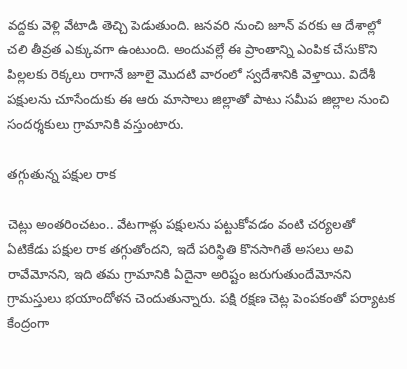వద్దకు వెళ్లి వేటాడి తెచ్చి పెడుతుంది. జనవరి నుంచి జూన్‌ వరకు ఆ దేశాల్లో చలి తీవ్రత ఎక్కువగా ఉంటుంది. అందువల్లే ఈ ప్రాంతాన్ని ఎంపిక చేసుకొని పిల్లలకు రెక్కలు రాగానే జూలై మొదటి వారంలో స్వదేశానికి వెళ్తాయి. విదేశీ పక్షులను చూసేందుకు ఈ ఆరు మాసాలు జిల్లాతో పాటు సమీప జిల్లాల నుంచి సందర్శకులు గ్రామానికి వస్తుంటారు.

తగ్గుతున్న పక్షుల రాక

చెట్లు అంతరించటం.. వేటగాళ్లు పక్షులను పట్టుకోవడం వంటి చర్యలతో ఏటికేడు పక్షుల రాక తగ్గుతోందని, ఇదే పరిస్థితి కొనసాగితే అసలు అవి రావేమోనని, ఇది తమ గ్రామానికి ఏదైనా అరిష్టం జరుగుతుందేమోనని గ్రామస్తులు భయాందోళన చెందుతున్నారు. పక్షి రక్షణ చెట్ల పెంపకంతో పర్యాటక కేంద్రంగా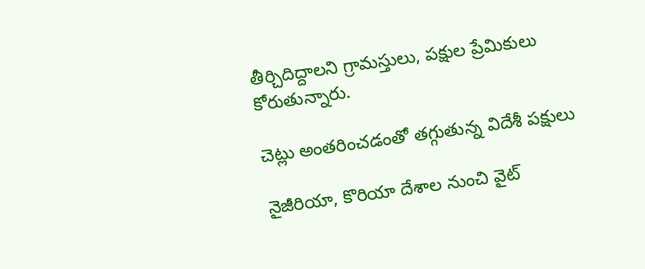తీర్చిదిద్దాలని గ్రామస్తులు, పక్షుల ప్రేమికులు కోరుతున్నారు.

చెట్లు అంతరించడంతో తగ్గుతున్న విదేశీ పక్షులు

నైజీరియా, కొరియా దేశాల నుంచి వైట్‌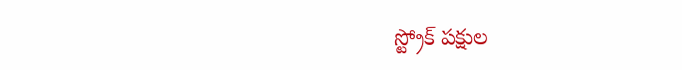స్ట్రోక్‌ పక్షుల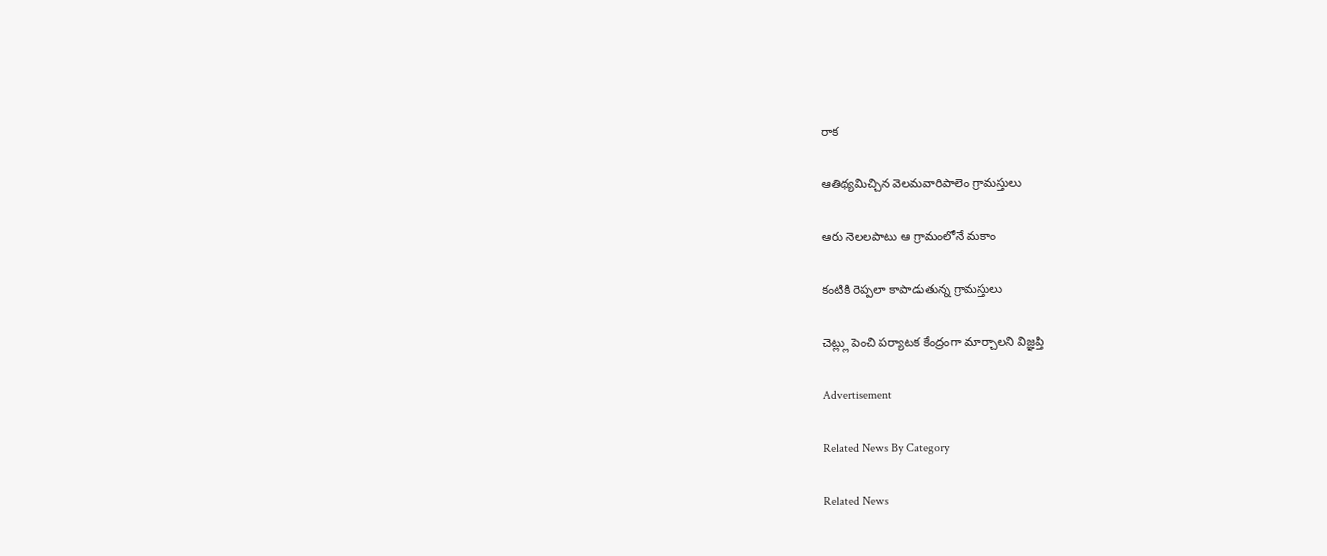రాక

ఆతిథ్యమిచ్చిన వెలమవారిపాలెం గ్రామస్తులు

ఆరు నెలలపాటు ఆ గ్రామంలోనే మకాం

కంటికి రెప్పలా కాపాడుతున్న గ్రామస్తులు

చెట్ల్లు పెంచి పర్యాటక కేంద్రంగా మార్చాలని విజ్ఞప్తి

Advertisement

Related News By Category

Related News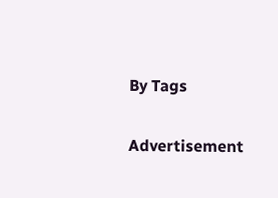By Tags

Advertisement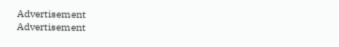Advertisement
Advertisement